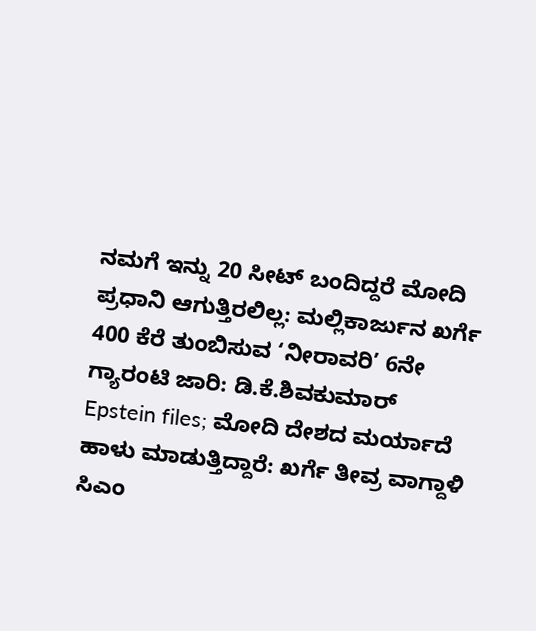ನಮಗೆ ಇನ್ನು 20 ಸೀಟ್ ಬಂದಿದ್ದರೆ ಮೋದಿ ಪ್ರಧಾನಿ ಆಗುತ್ತಿರಲಿಲ್ಲ: ಮಲ್ಲಿಕಾರ್ಜುನ ಖರ್ಗೆ
400 ಕೆರೆ ತುಂಬಿಸುವ ‘ನೀರಾವರಿ’ 6ನೇ ಗ್ಯಾರಂಟಿ ಜಾರಿ: ಡಿ.ಕೆ.ಶಿವಕುಮಾರ್
Epstein files; ಮೋದಿ ದೇಶದ ಮರ್ಯಾದೆ ಹಾಳು ಮಾಡುತ್ತಿದ್ದಾರೆ: ಖರ್ಗೆ ತೀವ್ರ ವಾಗ್ದಾಳಿ
ಸಿಎಂ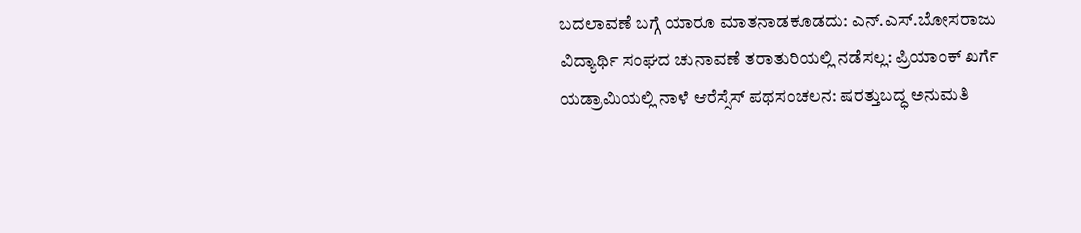ಬದಲಾವಣೆ ಬಗ್ಗೆ ಯಾರೂ ಮಾತನಾಡಕೂಡದು: ಎನ್.ಎಸ್.ಬೋಸರಾಜು
ವಿದ್ಯಾರ್ಥಿ ಸಂಘದ ಚುನಾವಣೆ ತರಾತುರಿಯಲ್ಲಿ ನಡೆಸಲ್ಲ: ಪ್ರಿಯಾಂಕ್ ಖರ್ಗೆ
ಯಡ್ರಾಮಿಯಲ್ಲಿ ನಾಳೆ ಆರೆಸ್ಸೆಸ್ ಪಥಸಂಚಲನ: ಷರತ್ತುಬದ್ಧ ಅನುಮತಿ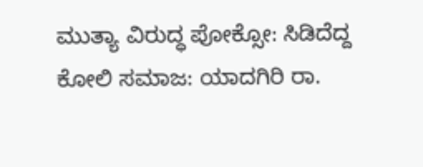ಮುತ್ಯಾ ವಿರುದ್ಧ ಪೋಕ್ಸೋ: ಸಿಡಿದೆದ್ದ ಕೋಲಿ ಸಮಾಜ: ಯಾದಗಿರಿ ರಾ.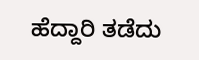ಹೆದ್ದಾರಿ ತಡೆದು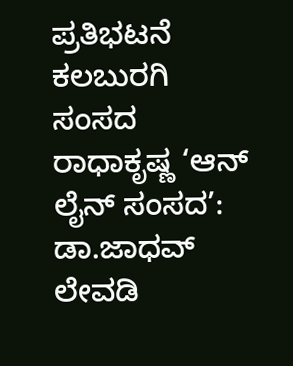ಪ್ರತಿಭಟನೆ
ಕಲಬುರಗಿ ಸಂಸದ ರಾಧಾಕೃಷ್ಣ ‘ಆನ್ ಲೈನ್ ಸಂಸದ’: ಡಾ.ಜಾಧವ್ ಲೇವಡಿ